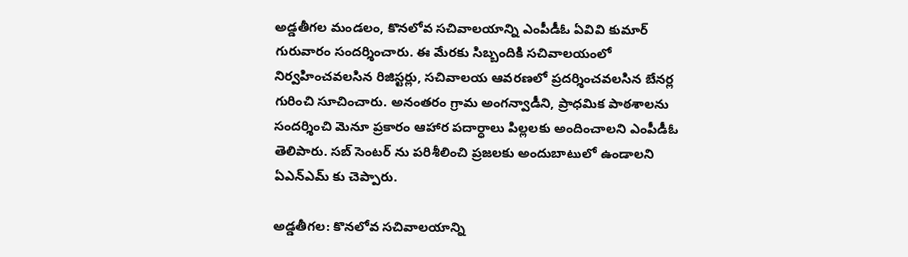అడ్డతీగల మండలం, కొనలోవ సచివాలయాన్ని ఎంపీడీఓ ఏవివి కుమార్ గురువారం సందర్శించారు. ఈ మేరకు సిబ్బందికి సచివాలయంలో నిర్వహించవలసిన రిజిస్టర్లు, సచివాలయ ఆవరణలో ప్రదర్శించవలసిన బేనర్ల గురించి సూచించారు. అనంతరం గ్రామ అంగన్వాడీని, ప్రాధమిక పాఠశాలను సందర్శించి మెనూ ప్రకారం ఆహార పదార్ధాలు పిల్లలకు అందించాలని ఎంపీడీఓ తెలిపారు. సబ్ సెంటర్ ను పరిశీలించి ప్రజలకు అందుబాటులో ఉండాలని ఏఎన్ఎమ్ కు చెప్పారు.

అడ్డతీగల: కొనలోవ సచివాలయాన్ని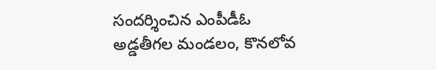సందర్శించిన ఎంపీడీఓ
అడ్డతీగల మండలం, కొనలోవ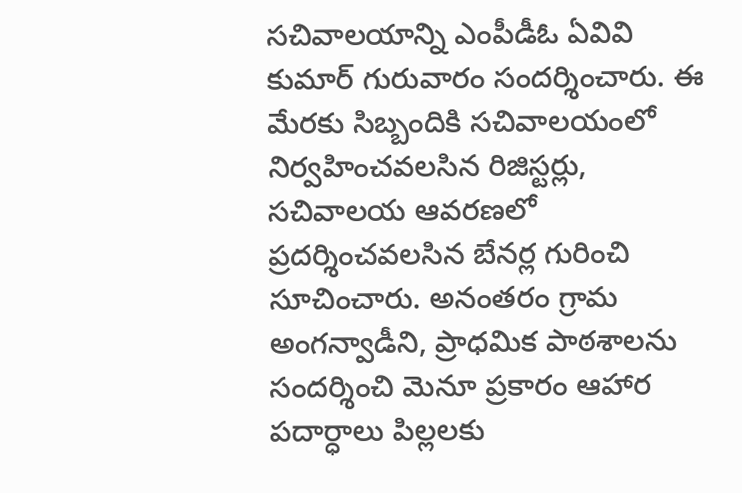సచివాలయాన్ని ఎంపీడీఓ ఏవివి కుమార్ గురువారం సందర్శించారు. ఈ మేరకు సిబ్బందికి సచివాలయంలో నిర్వహించవలసిన రిజిస్టర్లు, సచివాలయ ఆవరణలో ప్రదర్శించవలసిన బేనర్ల గురించి సూచించారు. అనంతరం గ్రామ అంగన్వాడీని, ప్రాధమిక పాఠశాలను సందర్శించి మెనూ ప్రకారం ఆహార పదార్ధాలు పిల్లలకు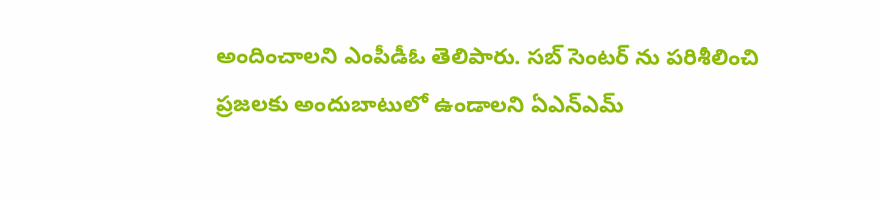అందించాలని ఎంపీడీఓ తెలిపారు. సబ్ సెంటర్ ను పరిశీలించి ప్రజలకు అందుబాటులో ఉండాలని ఏఎన్ఎమ్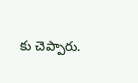కు చెప్పారు.